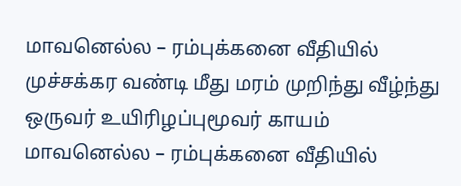மாவனெல்ல – ரம்புக்கனை வீதியில் முச்சக்கர வண்டி மீது மரம் முறிந்து வீழ்ந்து ஒருவர் உயிரிழப்புமூவர் காயம்
மாவனெல்ல – ரம்புக்கனை வீதியில்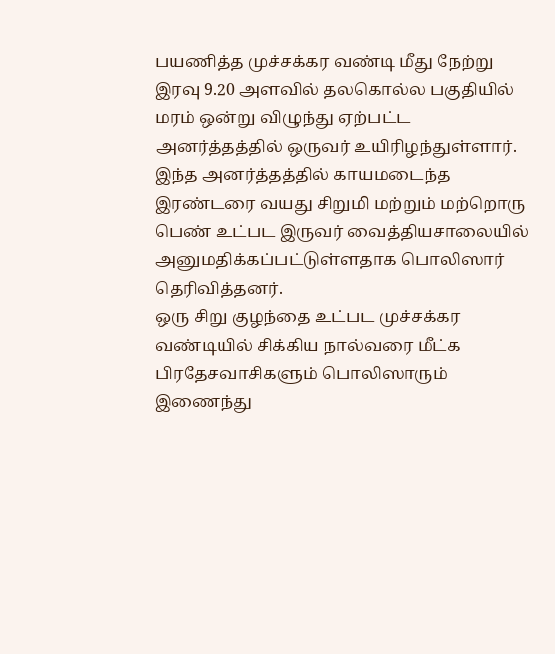பயணித்த முச்சக்கர வண்டி மீது நேற்று இரவு 9.20 அளவில் தலகொல்ல பகுதியில் மரம் ஒன்று விழுந்து ஏற்பட்ட அனர்த்தத்தில் ஒருவர் உயிரிழந்துள்ளார்.
இந்த அனர்த்தத்தில் காயமடைந்த இரண்டரை வயது சிறுமி மற்றும் மற்றொரு பெண் உட்பட இருவர் வைத்தியசாலையில் அனுமதிக்கப்பட்டுள்ளதாக பொலிஸார் தெரிவித்தனர்.
ஒரு சிறு குழந்தை உட்பட முச்சக்கர வண்டியில் சிக்கிய நால்வரை மீட்க பிரதேசவாசிகளும் பொலிஸாரும் இணைந்து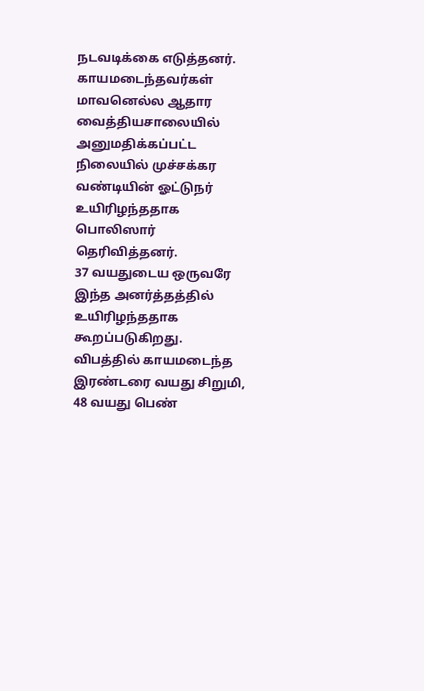நடவடிக்கை எடுத்தனர்.
காயமடைந்தவர்கள் மாவனெல்ல ஆதார வைத்தியசாலையில் அனுமதிக்கப்பட்ட நிலையில் முச்சக்கர வண்டியின் ஓட்டுநர் உயிரிழந்ததாக பொலிஸார் தெரிவித்தனர்.
37 வயதுடைய ஒருவரே இந்த அனர்த்தத்தில் உயிரிழந்ததாக கூறப்படுகிறது.
விபத்தில் காயமடைந்த இரண்டரை வயது சிறுமி, 48 வயது பெண்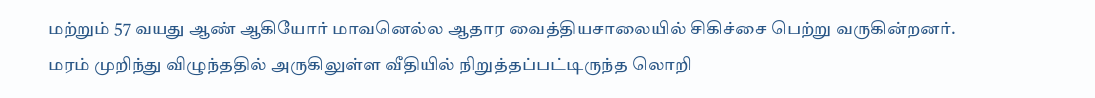மற்றும் 57 வயது ஆண் ஆகியோர் மாவனெல்ல ஆதார வைத்தியசாலையில் சிகிச்சை பெற்று வருகின்றனர்.
மரம் முறிந்து விழுந்ததில் அருகிலுள்ள வீதியில் நிறுத்தப்பட்டிருந்த லொறி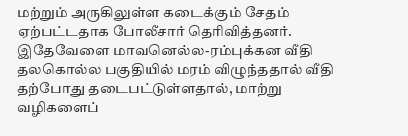மற்றும் அருகிலுள்ள கடைக்கும் சேதம் ஏற்பட்டதாக போலீசார் தெரிவித்தனர்.
இதேவேளை மாவனெல்ல-ரம்புக்கன வீதி தலகொல்ல பகுதியில் மரம் விழுந்ததால் வீதி தற்போது தடைபட்டுள்ளதால், மாற்று வழிகளைப்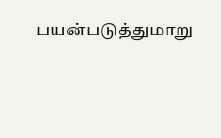பயன்படுத்துமாறு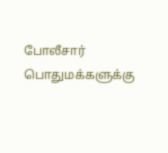போலீசார் பொதுமக்களுக்கு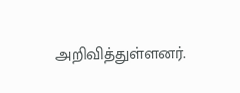அறிவித்துள்ளனர்.